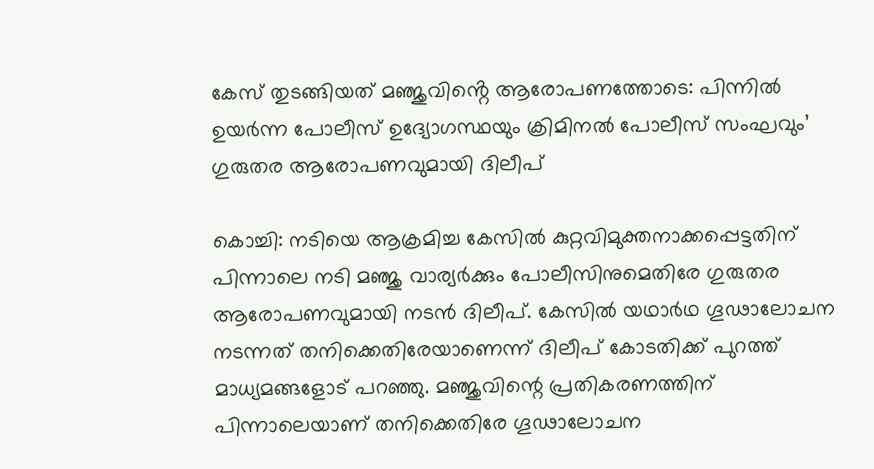കേസ് തുടങ്ങിയത് മഞ്ജുവിൻ്റെ ആരോപണത്തോടെ: പിന്നിൽ ഉയര്‍ന്ന പോലീസ് ഉദ്യോഗസ്ഥയും ക്രിമിനല്‍ പോലീസ് സംഘവും’ ഗുരുതര ആരോപണവുമായി ദിലീപ്

കൊച്ചി: നടിയെ ആക്രമിച്ച കേസില്‍ കുറ്റവിമുക്തനാക്കപ്പെട്ടതിന് പിന്നാലെ നടി മഞ്ജു വാര്യര്‍ക്കും പോലീസിനുമെതിരേ ഗുരുതര ആരോപണവുമായി നടന്‍ ദിലീപ്. കേസില്‍ യഥാര്‍ഥ ഗൂഢാലോചന നടന്നത്‌ തനിക്കെതിരേയാണെന്ന് ദിലീപ് കോടതിക്ക് പുറത്ത് മാധ്യമങ്ങളോട് പറഞ്ഞു. മഞ്ജുവിന്റെ പ്രതികരണത്തിന് പിന്നാലെയാണ് തനിക്കെതിരേ ഗൂഢാലോചന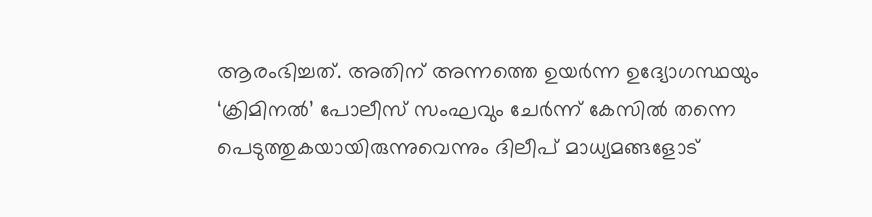ആരംഭിച്ചത്. അതിന് അന്നത്തെ ഉയര്‍ന്ന ഉദ്യോഗസ്ഥയും ‘ക്രിമിനല്‍’ പോലീസ് സംഘവും ചേര്‍ന്ന് കേസില്‍ തന്നെ പെടുത്തുകയായിരുന്നുവെന്നും ദിലീപ് മാധ്യമങ്ങളോട്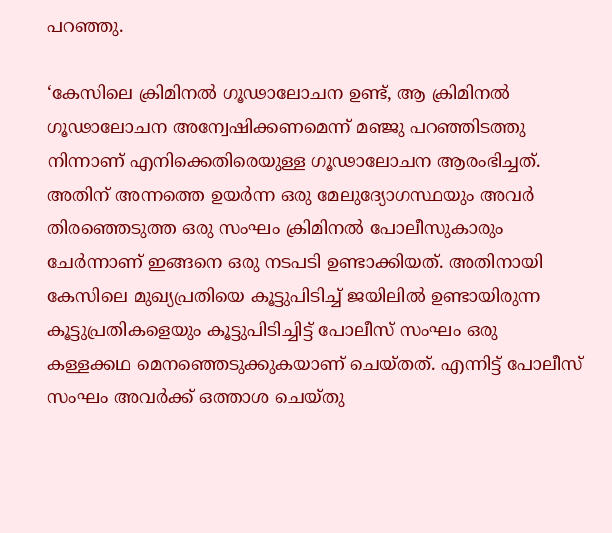പറഞ്ഞു.

‘കേസിലെ ക്രിമിനല്‍ ഗൂഢാലോചന ഉണ്ട്, ആ ക്രിമിനല്‍ ഗൂഢാലോചന അന്വേഷിക്കണമെന്ന് മഞ്ജു പറഞ്ഞിടത്തു നിന്നാണ് എനിക്കെതിരെയുള്ള ഗൂഢാലോചന ആരംഭിച്ചത്. അതിന് അന്നത്തെ ഉയര്‍ന്ന ഒരു മേലുദ്യോഗസ്ഥയും അവര്‍ തിരഞ്ഞെടുത്ത ഒരു സംഘം ക്രിമിനല്‍ പോലീസുകാരും ചേര്‍ന്നാണ് ഇങ്ങനെ ഒരു നടപടി ഉണ്ടാക്കിയത്. അതിനായി കേസിലെ മുഖ്യപ്രതിയെ കൂട്ടുപിടിച്ച് ജയിലില്‍ ഉണ്ടായിരുന്ന കൂട്ടുപ്രതികളെയും കൂട്ടുപിടിച്ചിട്ട് പോലീസ് സംഘം ഒരു കള്ളക്കഥ മെനഞ്ഞെടുക്കുകയാണ് ചെയ്തത്. എന്നിട്ട് പോലീസ് സംഘം അവര്‍ക്ക് ഒത്താശ ചെയ്തു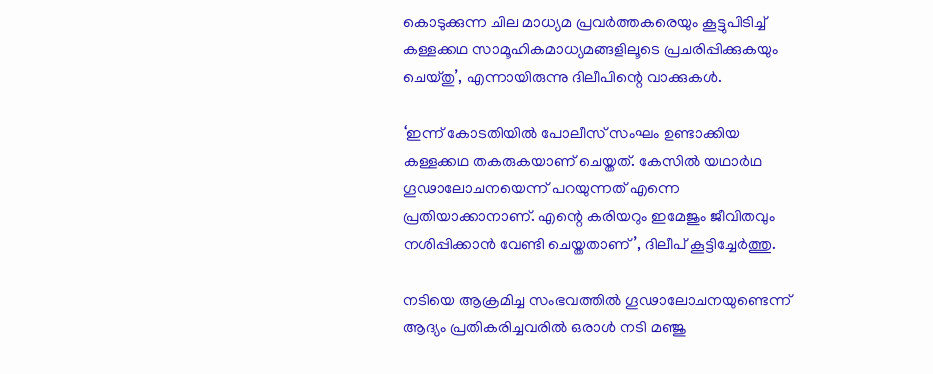കൊടുക്കുന്ന ചില മാധ്യമ പ്രവര്‍ത്തകരെയും കൂട്ടുപിടിച്ച് കള്ളക്കഥ സാമൂഹികമാധ്യമങ്ങളിലൂടെ പ്രചരിപ്പിക്കുകയും ചെയ്തു’, എന്നായിരുന്നു ദിലീപിന്റെ വാക്കുകള്‍.

‘ഇന്ന് കോടതിയില്‍ പോലീസ് സംഘം ഉണ്ടാക്കിയ കള്ളക്കഥ തകരുകയാണ് ചെയ്തത്. കേസില്‍ യഥാര്‍ഥ ഗൂഢാലോചനയെന്ന് പറയുന്നത് എന്നെ പ്രതിയാക്കാനാണ്. എന്റെ കരിയറും ഇമേജും ജീവിതവും നശിപ്പിക്കാന്‍ വേണ്ടി ചെയ്തതാണ്’, ദിലീപ് കൂട്ടിച്ചേര്‍ത്തു.

നടിയെ ആക്രമിച്ച സംഭവത്തില്‍ ഗൂഢാലോചനയുണ്ടെന്ന് ആദ്യം പ്രതികരിച്ചവരില്‍ ഒരാള്‍ നടി മഞ്ജു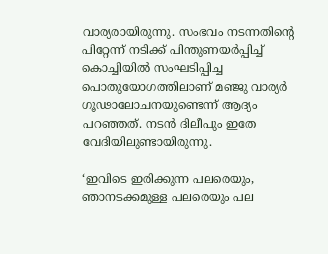വാര്യരായിരുന്നു. സംഭവം നടന്നതിന്റെ പിറ്റേന്ന് നടിക്ക് പിന്തുണയര്‍പ്പിച്ച് കൊച്ചിയില്‍ സംഘടിപ്പിച്ച പൊതുയോഗത്തിലാണ് മഞ്ജു വാര്യര്‍ ഗൂഢാലോചനയുണ്ടെന്ന് ആദ്യം പറഞ്ഞത്. നടന്‍ ദിലീപും ഇതേ വേദിയിലുണ്ടായിരുന്നു.

‘ഇവിടെ ഇരിക്കുന്ന പലരെയും, ഞാനടക്കമുള്ള പലരെയും പല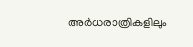അര്‍ധരാത്രികളിലും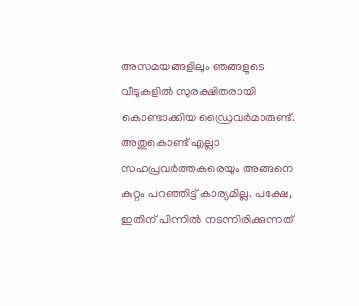അസമയങ്ങളിലും ഞങ്ങളുടെ വീടുകളില്‍ സുരക്ഷിതരായി കൊണ്ടാക്കിയ ഡ്രൈവര്‍മാരുണ്ട്. അതുകൊണ്ട് എല്ലാ സഹപ്രവര്‍ത്തകരെയും അങ്ങനെ കുറ്റം പറഞ്ഞിട്ട് കാര്യമില്ല. പക്ഷേ, ഇതിന് പിന്നില്‍ നടന്നിരിക്കുന്നത്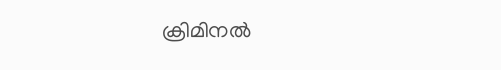ക്രിമിനല്‍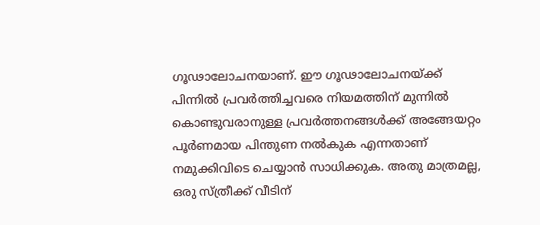ഗൂഢാലോചനയാണ്. ഈ ഗൂഢാലോചനയ്ക്ക് പിന്നില്‍ പ്രവര്‍ത്തിച്ചവരെ നിയമത്തിന് മുന്നില്‍ കൊണ്ടുവരാനുള്ള പ്രവര്‍ത്തനങ്ങള്‍ക്ക് അങ്ങേയറ്റം പൂര്‍ണമായ പിന്തുണ നല്‍കുക എന്നതാണ് നമുക്കിവിടെ ചെയ്യാന്‍ സാധിക്കുക. അതു മാത്രമല്ല, ഒരു സ്ത്രീക്ക് വീടിന്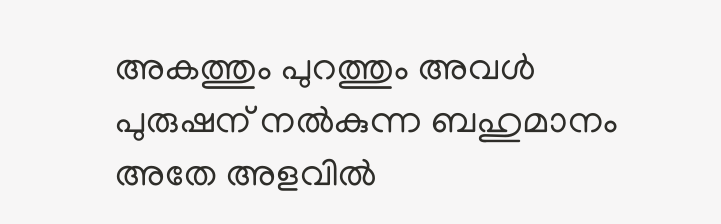അകത്തും പുറത്തും അവള്‍ പുരുഷന് നല്‍കുന്ന ബഹുമാനം അതേ അളവില്‍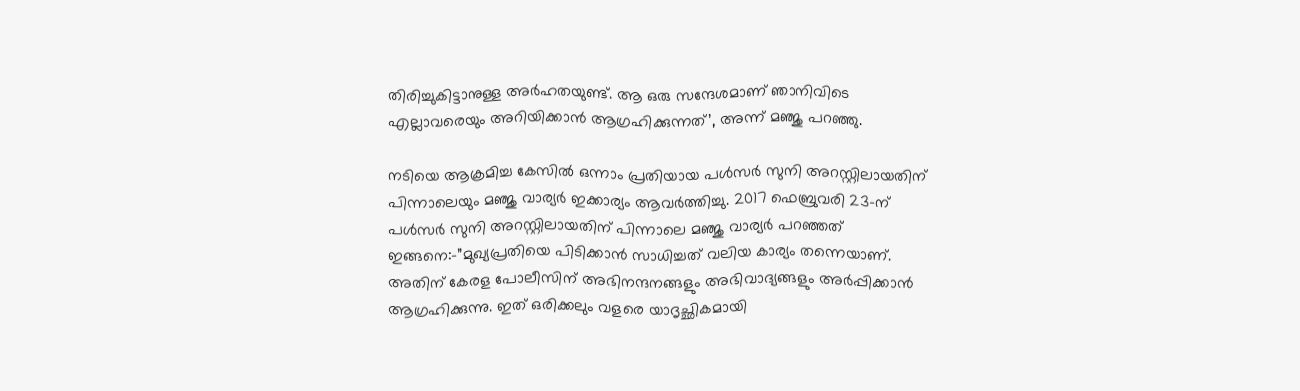തിരിച്ചുകിട്ടാനുള്ള അര്‍ഹതയുണ്ട്. ആ ഒരു സന്ദേശമാണ് ഞാനിവിടെ എല്ലാവരെയും അറിയിക്കാന്‍ ആഗ്രഹിക്കുന്നത്’, അന്ന് മഞ്ജു പറഞ്ഞു.

നടിയെ ആക്രമിച്ച കേസില്‍ ഒന്നാം പ്രതിയായ പള്‍സര്‍ സുനി അറസ്റ്റിലായതിന് പിന്നാലെയും മഞ്ജു വാര്യര്‍ ഇക്കാര്യം ആവര്‍ത്തിച്ചു. 2017 ഫെബ്രുവരി 23-ന് പള്‍സര്‍ സുനി അറസ്റ്റിലായതിന് പിന്നാലെ മഞ്ജു വാര്യര്‍ പറഞ്ഞത് ഇങ്ങനെ:-”മുഖ്യപ്രതിയെ പിടിക്കാന്‍ സാധിച്ചത് വലിയ കാര്യം തന്നെയാണ്. അതിന് കേരള പോലീസിന് അഭിനന്ദനങ്ങളും അഭിവാദ്യങ്ങളും അര്‍പ്പിക്കാന്‍ ആഗ്രഹിക്കുന്നു. ഇത് ഒരിക്കലും വളരെ യാദൃച്ഛികമായി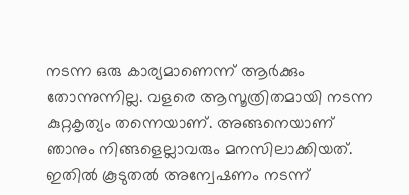നടന്ന ഒരു കാര്യമാണെന്ന് ആര്‍ക്കും തോന്നുന്നില്ല. വളരെ ആസൂത്രിതമായി നടന്ന കുറ്റകൃത്യം തന്നെയാണ്. അങ്ങനെയാണ് ഞാനും നിങ്ങളെല്ലാവരും മനസിലാക്കിയത്. ഇതില്‍ കൂടുതല്‍ അന്വേഷണം നടന്ന്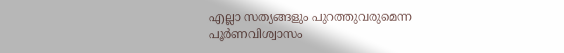എല്ലാ സത്യങ്ങളും പുറത്തുവരുമെന്ന പൂര്‍ണവിശ്വാസം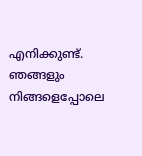എനിക്കുണ്ട്. ഞങ്ങളും നിങ്ങളെപ്പോലെ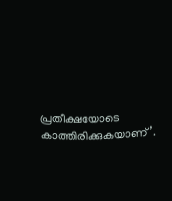പ്രതീക്ഷയോടെ കാത്തിരിക്കുകയാണ്’.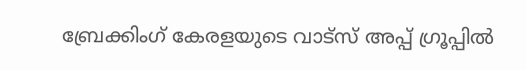ബ്രേക്കിംഗ് കേരളയുടെ വാട്സ് അപ്പ് ഗ്രൂപ്പിൽ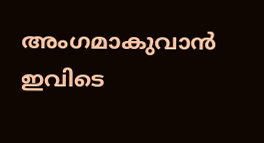അംഗമാകുവാൻ ഇവിടെ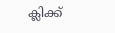ക്ലിക്ക്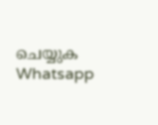ചെയ്യുക Whatsapp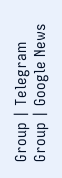Group | Telegram Group | Google News